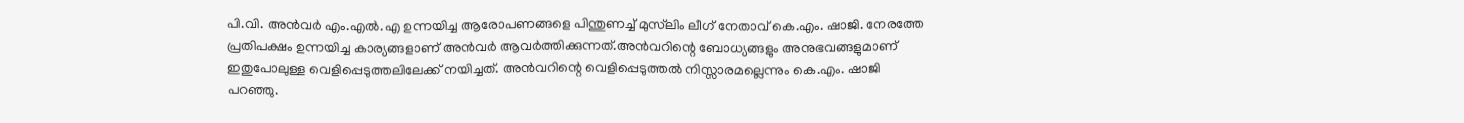പി.വി. അൻവർ എം.എല്‍.എ ഉന്നയിച്ച ആരോപണങ്ങളെ പിന്തുണച്ച്‌ മുസ്‍ലിം ലീഗ് നേതാവ് കെ.എം. ഷാജി. നേരത്തേ പ്രതിപക്ഷം ഉന്നയിച്ച കാര്യങ്ങളാണ് അൻവർ ആവർത്തിക്കുന്നത്.അൻവറിന്റെ ബോധ്യങ്ങളും അനുഭവങ്ങളുമാണ് ഇതുപോലുള്ള വെളിപ്പെടുത്തലിലേക്ക് നയിച്ചത്. അൻവറിന്റെ വെളിപ്പെടുത്തല്‍ നിസ്സാരമല്ലെന്നും കെ.എം. ഷാജി പറഞ്ഞു.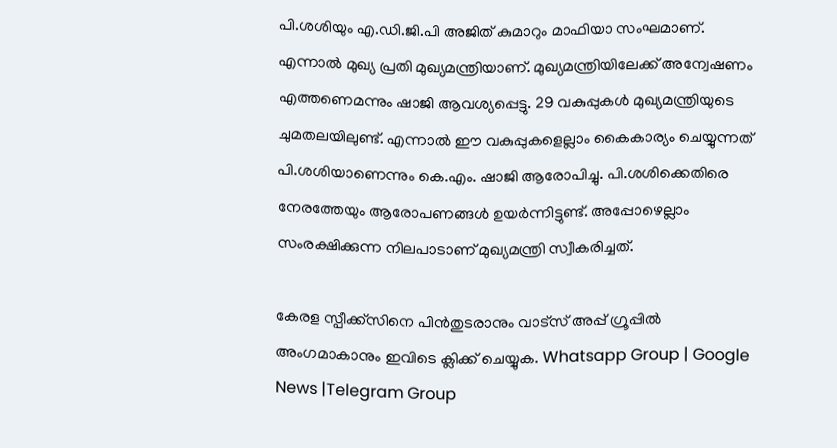പി.ശശിയും എ.ഡി.ജി.പി അജിത് കുമാറും മാഫിയാ സംഘമാണ്. എന്നാല്‍ മുഖ്യ പ്രതി മുഖ്യമന്ത്രിയാണ്. മുഖ്യമന്ത്രിയിലേക്ക് അന്വേഷണം എത്തണെമന്നും ഷാജി ആവശ്യപ്പെട്ടു. 29 വകുപ്പുകള്‍ മുഖ്യമന്ത്രിയുടെ ചുമതലയിലുണ്ട്. എന്നാല്‍ ഈ വകുപ്പുകളെല്ലാം കൈകാര്യം ചെയ്യുന്നത് പി.ശശിയാണെന്നും കെ.എം. ഷാജി ആരോപിച്ചു. പി.ശശിക്കെതിരെ നേരത്തേയും ആരോപണങ്ങള്‍ ഉയർന്നിട്ടുണ്ട്. അപ്പോഴെല്ലാം സംരക്ഷിക്കുന്ന നിലപാടാണ് മുഖ്യമന്ത്രി സ്വീകരിച്ചത്.

കേരള സ്പീക്ക്സിനെ പിൻതുടരാനും വാട്സ് അപ്പ് ഗ്രൂപ്പിൽ അംഗമാകാനും ഇവിടെ ക്ലിക്ക് ചെയ്യുക. Whatsapp Group | Google News |Telegram Group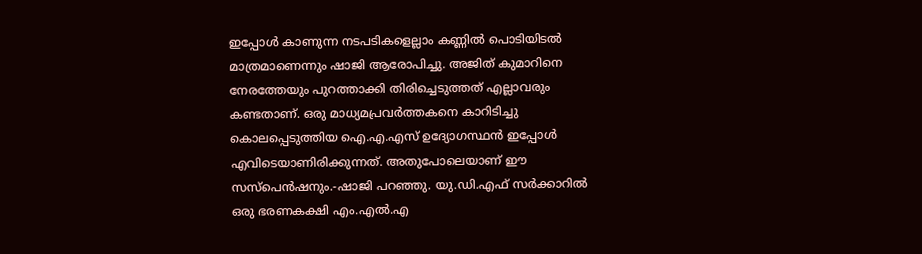ഇപ്പോള്‍ കാണുന്ന നടപടികളെല്ലാം കണ്ണില്‍ പൊടിയിടല്‍ മാത്രമാണെന്നും ഷാജി ആരോപിച്ചു. അജിത് കുമാറിനെ നേരത്തേയും പുറത്താക്കി തിരിച്ചെടുത്തത് എല്ലാവരും കണ്ടതാണ്. ഒരു മാധ്യമപ്രവർത്തകനെ കാറിടിച്ചു കൊലപ്പെടുത്തിയ ഐ.എ.എസ് ഉദ്യോഗസ്ഥൻ ഇപ്പോള്‍ എവിടെയാണിരിക്കുന്നത്. അതുപോലെയാണ് ഈ സസ്പെൻഷനും.-ഷാജി പറഞ്ഞു. യു.ഡി.എഫ് സർക്കാറില്‍ ഒരു ഭരണകക്ഷി എം.എല്‍.എ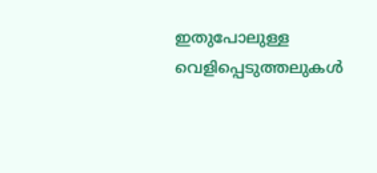ഇതുപോലുള്ള വെളിപ്പെടുത്തലുകള്‍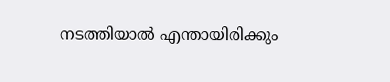നടത്തിയാല്‍ എന്തായിരിക്കും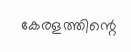കേരളത്തിന്റെ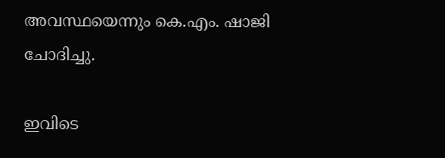അവസ്ഥയെന്നും കെ.എം. ഷാജി ചോദിച്ചു.

ഇവിടെ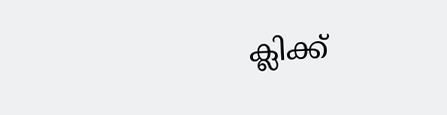ക്ലിക്ക്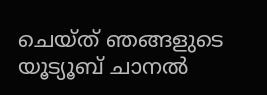ചെയ്ത് ഞങ്ങളുടെ യൂട്യൂബ് ചാനൽ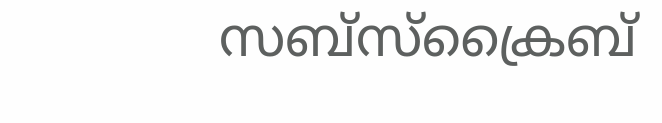സബ്സ്ക്രൈബ്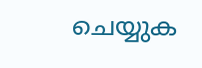ചെയ്യുക